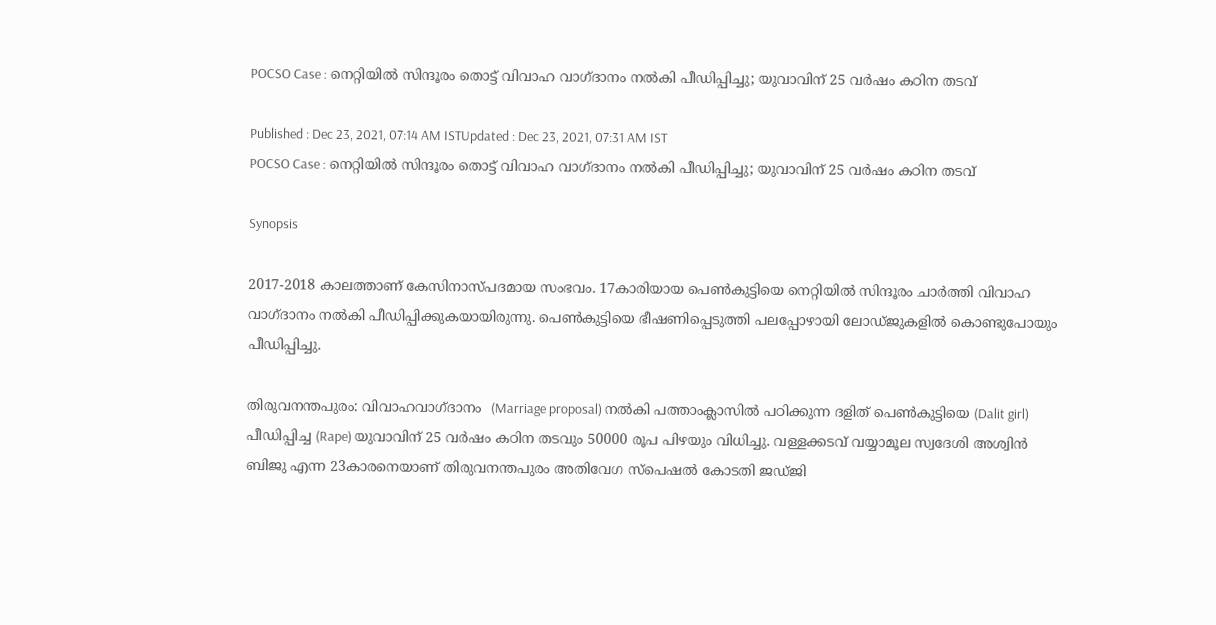POCSO Case : നെറ്റിയില്‍ സിന്ദൂരം തൊട്ട് വിവാഹ വാഗ്ദാനം നല്‍കി പീഡിപ്പിച്ചു; യുവാവിന് 25 വര്‍ഷം കഠിന തടവ്

Published : Dec 23, 2021, 07:14 AM ISTUpdated : Dec 23, 2021, 07:31 AM IST
POCSO Case : നെറ്റിയില്‍ സിന്ദൂരം തൊട്ട് വിവാഹ വാഗ്ദാനം നല്‍കി പീഡിപ്പിച്ചു; യുവാവിന് 25 വര്‍ഷം കഠിന തടവ്

Synopsis

2017-2018 കാലത്താണ് കേസിനാസ്പദമായ സംഭവം. 17കാരിയായ പെണ്‍കുട്ടിയെ നെറ്റിയില്‍ സിന്ദൂരം ചാര്‍ത്തി വിവാഹ വാഗ്ദാനം നല്‍കി പീഡിപ്പിക്കുകയായിരുന്നു. പെണ്‍കുട്ടിയെ ഭീഷണിപ്പെടുത്തി പലപ്പോഴായി ലോഡ്ജുകളില്‍ കൊണ്ടുപോയും പീഡിപ്പിച്ചു.

തിരുവനന്തപുരം: വിവാഹവാഗ്ദാനം  (Marriage proposal) നല്‍കി പത്താംക്ലാസില്‍ പഠിക്കുന്ന ദളിത് പെണ്‍കുട്ടിയെ (Dalit girl) പീഡിപ്പിച്ച (Rape) യുവാവിന് 25 വര്‍ഷം കഠിന തടവും 50000 രൂപ പിഴയും വിധിച്ചു. വള്ളക്കടവ് വയ്യാമൂല സ്വദേശി അശ്വിന്‍ ബിജു എന്ന 23കാരനെയാണ് തിരുവനന്തപുരം അതിവേഗ സ്‌പെഷല്‍ കോടതി ജഡ്ജി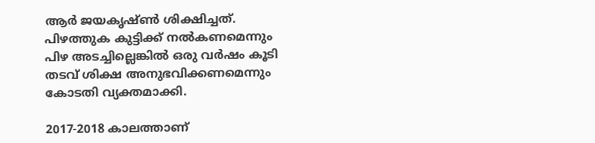ആര്‍ ജയകൃഷ്ണ്‍ ശിക്ഷിച്ചത്. പിഴത്തുക കുട്ടിക്ക് നല്‍കണമെന്നും പിഴ അടച്ചില്ലെങ്കില്‍ ഒരു വര്‍ഷം കൂടി തടവ് ശിക്ഷ അനുഭവിക്കണമെന്നും കോടതി വ്യക്തമാക്കി.

2017-2018 കാലത്താണ്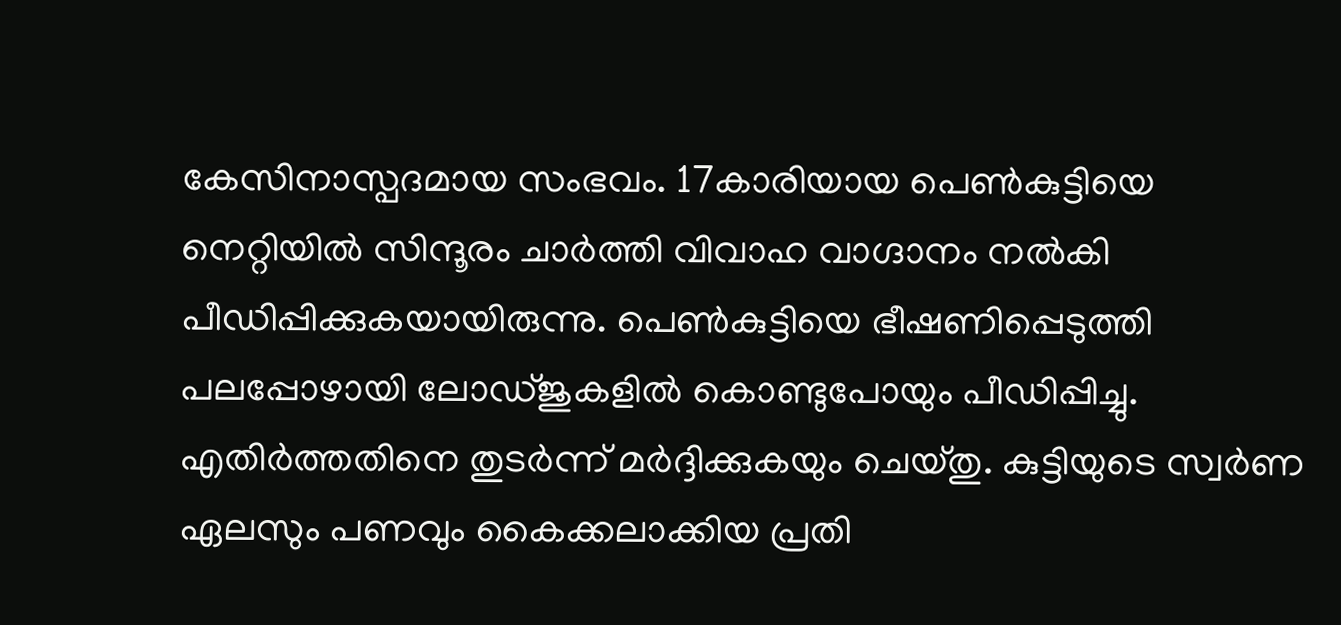കേസിനാസ്പദമായ സംഭവം. 17കാരിയായ പെണ്‍കുട്ടിയെ നെറ്റിയില്‍ സിന്ദൂരം ചാര്‍ത്തി വിവാഹ വാഗ്ദാനം നല്‍കി പീഡിപ്പിക്കുകയായിരുന്നു. പെണ്‍കുട്ടിയെ ഭീഷണിപ്പെടുത്തി പലപ്പോഴായി ലോഡ്ജുകളില്‍ കൊണ്ടുപോയും പീഡിപ്പിച്ചു. എതിര്‍ത്തതിനെ തുടര്‍ന്ന് മര്‍ദ്ദിക്കുകയും ചെയ്തു. കുട്ടിയുടെ സ്വര്‍ണ ഏലസും പണവും കൈക്കലാക്കിയ പ്രതി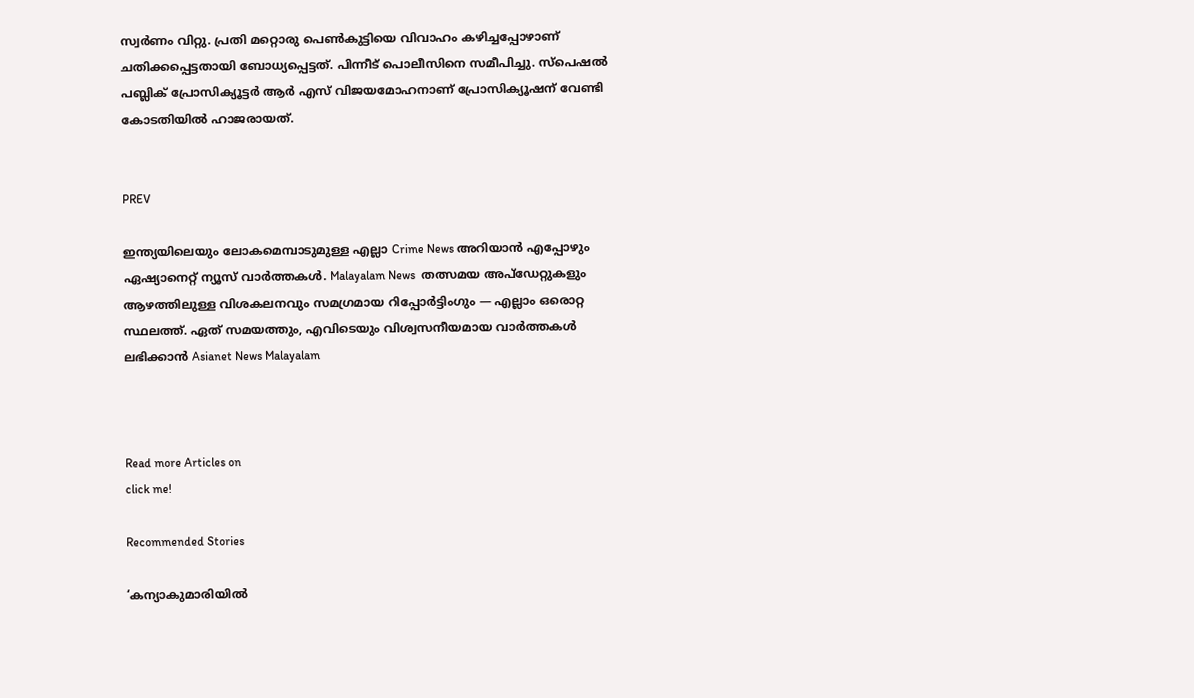സ്വര്‍ണം വിറ്റു. പ്രതി മറ്റൊരു പെണ്‍കുട്ടിയെ വിവാഹം കഴിച്ചപ്പോഴാണ് ചതിക്കപ്പെട്ടതായി ബോധ്യപ്പെട്ടത്. പിന്നീട് പൊലീസിനെ സമീപിച്ചു. സ്‌പെഷല്‍ പബ്ലിക് പ്രോസിക്യൂട്ടര്‍ ആര്‍ എസ് വിജയമോഹനാണ് പ്രോസിക്യൂഷന് വേണ്ടി കോടതിയില്‍ ഹാജരായത്.


PREV

ഇന്ത്യയിലെയും ലോകമെമ്പാടുമുള്ള എല്ലാ Crime News അറിയാൻ എപ്പോഴും ഏഷ്യാനെറ്റ് ന്യൂസ് വാർത്തകൾ. Malayalam News  തത്സമയ അപ്‌ഡേറ്റുകളും ആഴത്തിലുള്ള വിശകലനവും സമഗ്രമായ റിപ്പോർട്ടിംഗും — എല്ലാം ഒരൊറ്റ സ്ഥലത്ത്. ഏത് സമയത്തും, എവിടെയും വിശ്വസനീയമായ വാർത്തകൾ ലഭിക്കാൻ Asianet News Malayalam



Read more Articles on
click me!

Recommended Stories

‘കന്യാകുമാരിയിൽ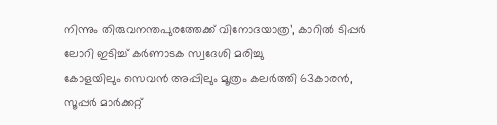നിന്നും തിരുവനന്തപുരത്തേക്ക് വിനോദയാത്ര’, കാറിൽ ടിപ്പർ ലോറി ഇടിച്ച് കർണാടക സ്വദേശി മരിച്ചു
കോളയിലും സെവൻ അപ്പിലും മൂത്രം കലർത്തി 63കാരൻ, സൂപ്പർ മാർക്കറ്റ്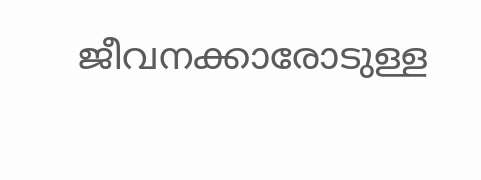ജീവനക്കാരോടുള്ള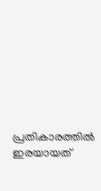പ്രതികാരത്തിൽ ഇരയായത്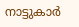നാട്ടുകാർ